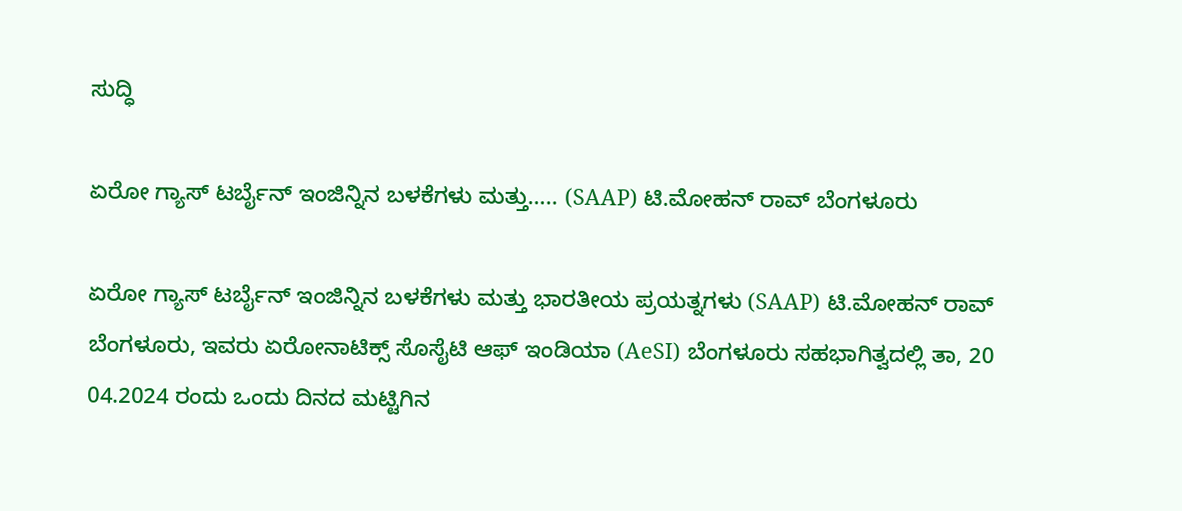ಸುದ್ಧಿ

ಏರೋ ಗ್ಯಾಸ್ ಟರ್ಬೈನ್ ಇಂಜಿನ್ನಿನ ಬಳಕೆಗಳು ಮತ್ತು….. (SAAP) ಟಿ.ಮೋಹನ್ ರಾವ್ ಬೆಂಗಳೂರು

ಏರೋ ಗ್ಯಾಸ್ ಟರ್ಬೈನ್ ಇಂಜಿನ್ನಿನ ಬಳಕೆಗಳು ಮತ್ತು ಭಾರತೀಯ ಪ್ರಯತ್ನಗಳು (SAAP) ಟಿ.ಮೋಹನ್ ರಾವ್ ಬೆಂಗಳೂರು, ಇವರು ಏರೋನಾಟಿಕ್ಸ್ ಸೊಸೈಟಿ ಆಫ್ ಇಂಡಿಯಾ (AeSI) ಬೆಂಗಳೂರು ಸಹಭಾಗಿತ್ವದಲ್ಲಿ ತಾ, 20 04.2024 ರಂದು ಒಂದು ದಿನದ ಮಟ್ಟಿಗಿನ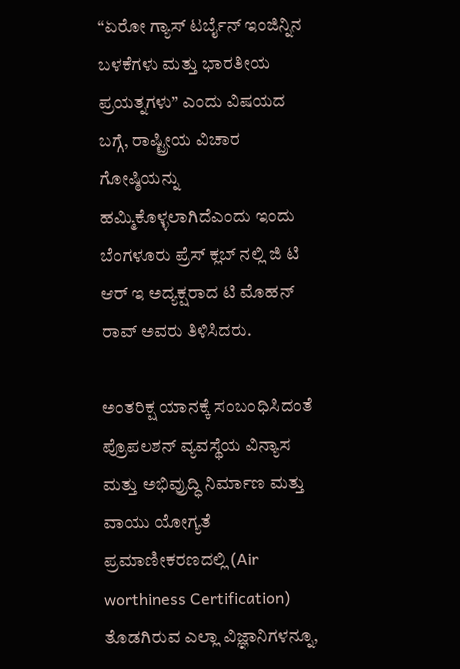“ಏರೋ ಗ್ಯಾಸ್ ಟರ್ಬೈನ್ ಇಂಜಿನ್ನಿನ ಬಳಕೆಗಳು ಮತ್ತು ಭಾರತೀಯ ಪ್ರಯತ್ನಗಳು” ಎಂದು ವಿಷಯದ ಬಗ್ಗೆ, ರಾಷ್ಟ್ರೀಯ ವಿಚಾರ ಗೋಷ್ಠಿಯನ್ನು ಹಮ್ಮಿಕೊಳ್ಳಲಾಗಿದೆಎಂದು ಇಂದು ಬೆಂಗಳೂರು ಪ್ರೆಸ್ ಕ್ಲಬ್ ನಲ್ಲಿ ಜಿ ಟಿ ಆರ್ ಇ ಅದ್ಯಕ್ಷರಾದ ಟಿ ಮೊಹನ್ ರಾವ್ ಅವರು ತಿಳಿಸಿದರು.

ಅಂತರಿಕ್ಷ ಯಾನಕ್ಕೆ ಸಂಬಂಧಿಸಿದಂತೆ ಪ್ರೊಪಲಶನ್ ವ್ಯವಸ್ಥೆಯ ವಿನ್ಯಾಸ ಮತ್ತು ಅಭಿವ್ರುದ್ಧಿ ನಿರ್ಮಾಣ ಮತ್ತು ವಾಯು ಯೋಗ್ಯತೆ ಪ್ರಮಾಣೀಕರಣದಲ್ಲಿ (Air worthiness Certification) ತೊಡಗಿರುವ ಎಲ್ಲಾ ವಿಜ್ಞಾನಿಗಳನ್ನೂ,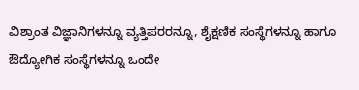ವಿಶ್ರಾಂತ ವಿಜ್ಞಾನಿಗಳನ್ನೂ ವ್ಯತ್ತಿಪರರನ್ನೂ, ಶೈಕ್ಷಣಿಕ ಸಂಸ್ಥೆಗಳನ್ನೂ ಹಾಗೂ ಔದ್ಯೋಗಿಕ ಸಂಸ್ಥೆಗಳನ್ನೂ ಒಂದೇ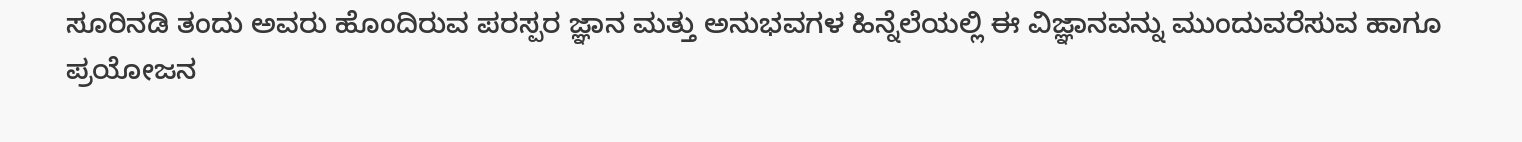ಸೂರಿನಡಿ ತಂದು ಅವರು ಹೊಂದಿರುವ ಪರಸ್ಪರ ಜ್ಞಾನ ಮತ್ತು ಅನುಭವಗಳ ಹಿನ್ನೆಲೆಯಲ್ಲಿ ಈ ವಿಜ್ಞಾನವನ್ನು ಮುಂದುವರೆಸುವ ಹಾಗೂ ಪ್ರಯೋಜನ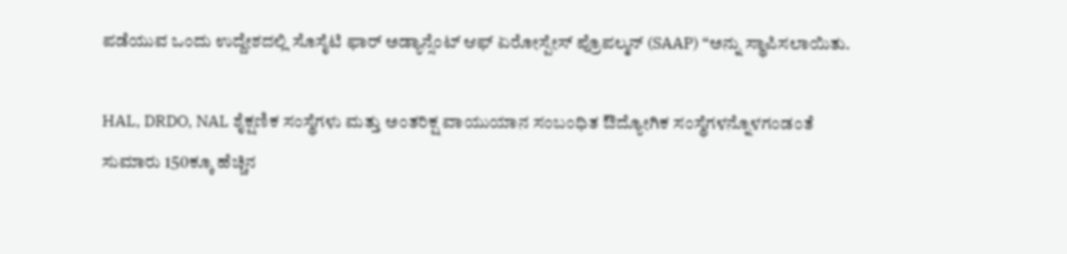ಪಡೆಯುವ ಒಂದು ಉದ್ದೇಶದಲ್ಲಿ ಸೊಸೈಟಿ ಫಾರ್ ಅಡ್ಯಾನ್ಸೆಂಟ್ ಆಫ್ ಏರೋಸ್ಪೇಸ್ ಪ್ರೊಪಲ್ಮನ್ (SAAP) “ಅನ್ನು ಸ್ಥಾಪಿಸಲಾಯಿತು.

HAL, DRDO, NAL ಶೈಕ್ಷಣಿಕ ಸಂಸ್ಥೆಗಳು ಮತ್ತು ಅಂತರಿಕ್ಷ ವಾಯುಯಾನ ಸಂಬಂಧಿತ ಔದ್ಯೋಗಿಕ ಸಂಸ್ಥೆಗಳನ್ನೊಳಗಂಡಂತೆ ಸುಮಾರು 150ಕ್ಕೂ ಹೆಚ್ಚಿನ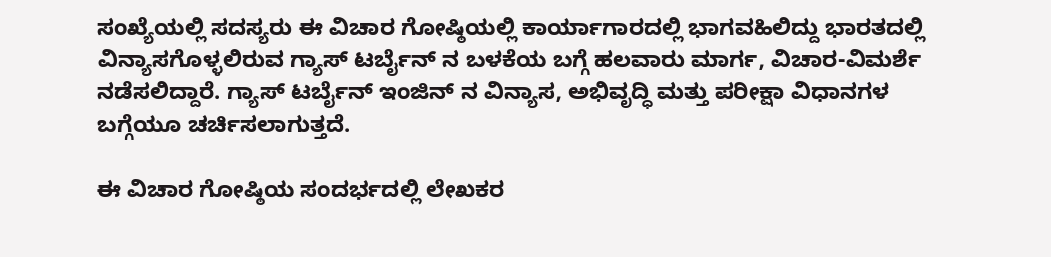ಸಂಖ್ಯೆಯಲ್ಲಿ ಸದಸ್ಯರು ಈ ವಿಚಾರ ಗೋಷ್ಠಿಯಲ್ಲಿ ಕಾರ್ಯಾಗಾರದಲ್ಲಿ ಭಾಗವಹಿಲಿದ್ದು ಭಾರತದಲ್ಲಿ ವಿನ್ಯಾಸಗೊಳ್ಳಲಿರುವ ಗ್ಯಾಸ್ ಟರ್ಬೈನ್ ನ ಬಳಕೆಯ ಬಗ್ಗೆ ಹಲವಾರು ಮಾರ್ಗ, ವಿಚಾರ-ವಿಮರ್ಶೆ ನಡೆಸಲಿದ್ದಾರೆ. ಗ್ಯಾಸ್ ಟರ್ಬೈನ್ ಇಂಜಿನ್ ನ ವಿನ್ಯಾಸ, ಅಭಿವೃದ್ಧಿ ಮತ್ತು ಪರೀಕ್ಷಾ ವಿಧಾನಗಳ ಬಗ್ಗೆಯೂ ಚರ್ಚಿಸಲಾಗುತ್ತದೆ.

ಈ ವಿಚಾರ ಗೋಷ್ಠಿಯ ಸಂದರ್ಭದಲ್ಲಿ ಲೇಖಕರ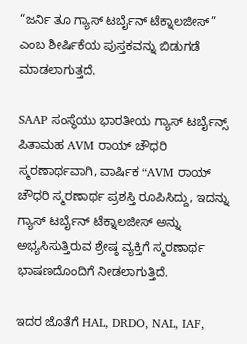“ಜರ್ನಿ ತೂ ಗ್ಯಾಸ್ ಟರ್ಬೈನ್ ಟೆಕ್ನಾಲಜೀಸ್” ಎಂಬ ಶೀರ್ಷಿಕೆಯ ಪುಸ್ತಕವನ್ನು ಬಿಡುಗಡೆ ಮಾಡಲಾಗುತ್ತದೆ.

SAAP ಸಂಸ್ಥೆಯು ಭಾರತೀಯ ಗ್ಯಾಸ್ ಟರ್ಬೈನ್ಸ್ ಪಿತಾಮಹ AVM ರಾಯ್ ಚೌಧರಿ ಸ್ಮರಣಾರ್ಥವಾಗಿ, ವಾರ್ಷಿಕ “AVM ರಾಯ್ ಚೌಧರಿ ಸ್ಮರಣಾರ್ಥ ಪ್ರಶಸ್ತಿ ರೂಪಿಸಿದ್ದು, ಇದನ್ನು ಗ್ಯಾಸ್ ಟರ್ಬೈನ್ ಟೆಕ್ನಾಲಜೀಸ್ ಅನ್ನು ಅಭ್ಯಸಿಸುತ್ತಿರುವ ಶ್ರೇಷ್ಠ ವ್ಯಕ್ತಿಗೆ ಸ್ಮರಣಾರ್ಥ ಭಾಷಣದೊಂದಿಗೆ ನೀಡಲಾಗುತ್ತಿದೆ.

ಇದರ ಜೊತೆಗೆ HAL, DRDO, NAL, IAF,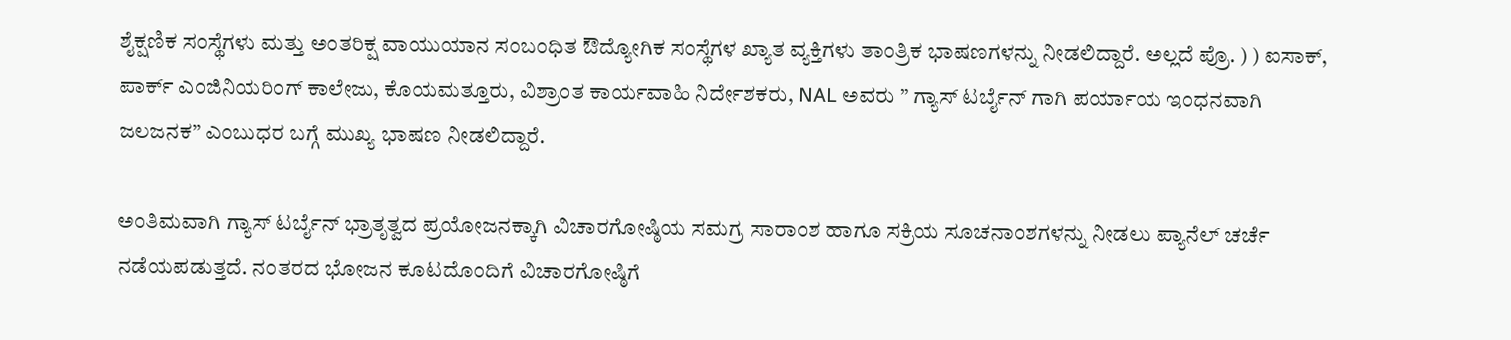ಶೈಕ್ಷಣಿಕ ಸಂಸ್ಥೆಗಳು ಮತ್ತು ಅಂತರಿಕ್ಷ ವಾಯುಯಾನ ಸಂಬಂಧಿತ ಔದ್ಯೋಗಿಕ ಸಂಸ್ಥೆಗಳ ಖ್ಯಾತ ವ್ಯಕ್ತಿಗಳು ತಾಂತ್ರಿಕ ಭಾಷಣಗಳನ್ನು ನೀಡಲಿದ್ದಾರೆ. ಅಲ್ಲದೆ ಪ್ರೊ. ) ) ಐಸಾಕ್, ಪಾರ್ಕ್ ಎಂಜಿನಿಯರಿಂಗ್ ಕಾಲೇಜು, ಕೊಯಮತ್ತೂರು, ವಿಶ್ರಾಂತ ಕಾರ್ಯವಾಹಿ ನಿರ್ದೇಶಕರು, NAL ಅವರು ” ಗ್ಯಾಸ್ ಟರ್ಬೈನ್ ಗಾಗಿ ಪರ್ಯಾಯ ಇಂಧನವಾಗಿ ಜಲಜನಕ” ಎಂಬುಧರ ಬಗ್ಗೆ ಮುಖ್ಯ ಭಾಷಣ ನೀಡಲಿದ್ದಾರೆ.

ಅಂತಿಮವಾಗಿ ಗ್ಯಾಸ್ ಟರ್ಬೈನ್ ಭ್ರಾತೃತ್ವದ ಪ್ರಯೋಜನಕ್ಕಾಗಿ ವಿಚಾರಗೋಷ್ಠಿಯ ಸಮಗ್ರ ಸಾರಾಂಶ ಹಾಗೂ ಸಕ್ರಿಯ ಸೂಚನಾಂಶಗಳನ್ನು ನೀಡಲು ಪ್ಯಾನೆಲ್ ಚರ್ಚೆ ನಡೆಯಪಡುತ್ತದೆ. ನಂತರದ ಭೋಜನ ಕೂಟದೊಂದಿಗೆ ವಿಚಾರಗೋಷ್ಠಿಗೆ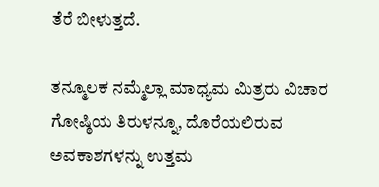ತೆರೆ ಬೀಳುತ್ತದೆ.

ತನ್ಮೂಲಕ ನಮ್ಮೆಲ್ಲಾ ಮಾಧ್ಯಮ ಮಿತ್ರರು ವಿಚಾರ ಗೋಷ್ಠಿಯ ತಿರುಳನ್ನೂ, ದೊರೆಯಲಿರುವ ಅವಕಾಶಗಳನ್ನು ಉತ್ತಮ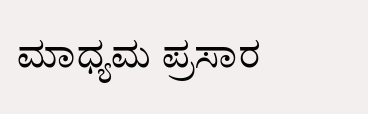ಮಾಧ್ಯಮ ಪ್ರಸಾರ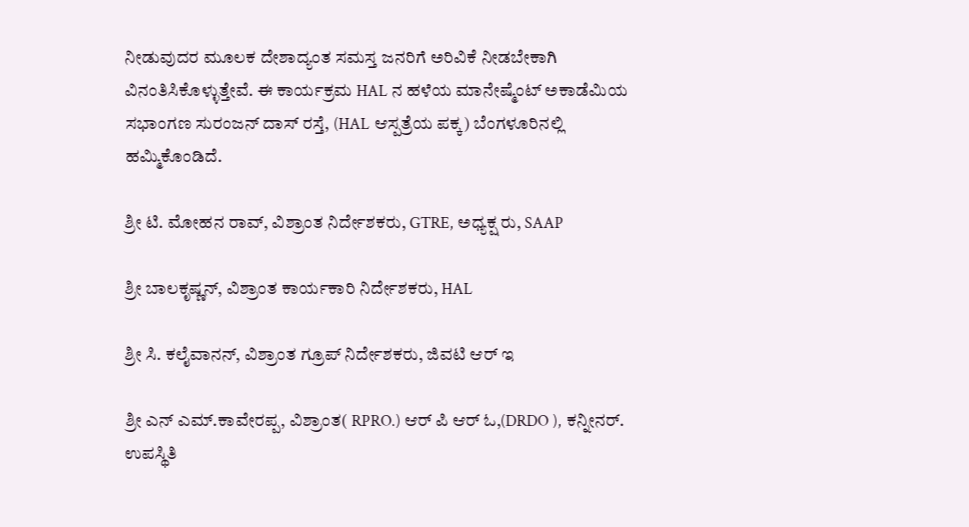ನೀಡುವುದರ ಮೂಲಕ ದೇಶಾದ್ಯಂತ ಸಮಸ್ತ ಜನರಿಗೆ ಅರಿವಿಕೆ ನೀಡಬೇಕಾಗಿ ವಿನಂತಿಸಿಕೊಳ್ಳುತ್ತೇವೆ. ಈ ಕಾರ್ಯಕ್ರಮ HAL ನ ಹಳೆಯ ಮಾನೇಷ್ಮೆಂಟ್ ಅಕಾಡೆಮಿಯ ಸಭಾಂಗಣ ಸುರಂಜನ್ ದಾಸ್ ರಸ್ತೆ, (HAL ಆಸ್ಪತ್ರೆಯ ಪಕ್ಕ) ಬೆಂಗಳೂರಿನಲ್ಲಿ ಹಮ್ಮಿಕೊಂಡಿದೆ.

ಶ್ರೀ ಟಿ. ಮೋಹನ ರಾವ್, ವಿಶ್ರಾಂತ ನಿರ್ದೇಶಕರು, GTRE, ಅಧ್ಯಕ್ಷ ರು, SAAP

ಶ್ರೀ ಬಾಲಕೃಷ್ಣನ್, ವಿಶ್ರಾಂತ ಕಾರ್ಯಕಾರಿ ನಿರ್ದೇಶಕರು, HAL

ಶ್ರೀ ಸಿ. ಕಲೈವಾನನ್, ವಿಶ್ರಾಂತ ಗ್ರೂಪ್ ನಿರ್ದೇಶಕರು, ಜಿವಟಿ ಆರ್ ಇ

ಶ್ರೀ ಎನ್ ಎಮ್.ಕಾವೇರಪ್ಪ, ವಿಶ್ರಾಂತ( RPRO.) ಆರ್ ಪಿ ಆರ್ ಓ,(DRDO ), ಕನ್ನೀನರ್. ಉಪಸ್ಥಿತಿ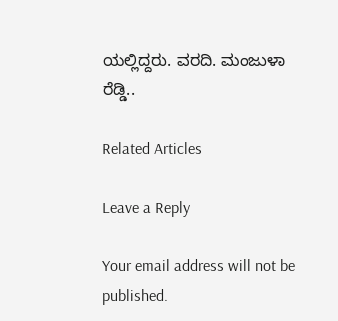ಯಲ್ಲಿದ್ದರು. ವರದಿ. ಮಂಜುಳಾ ರೆಡ್ಡಿ..

Related Articles

Leave a Reply

Your email address will not be published.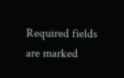Required fields are marked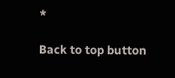*

Back to top button